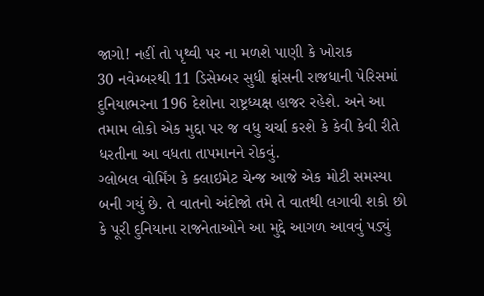જાગો! નહીં તો પૃથ્વી પર ના મળશે પાણી કે ખોરાક
30 નવેમ્બરથી 11 ડિસેમ્બર સુધી ફ્રાંસની રાજધાની પેરિસમાં દુનિયાભરના 196 દેશોના રાષ્ટ્રધ્યક્ષ હાજર રહેશે. અને આ તમામ લોકો એક મુદ્દા પર જ વધુ ચર્ચા કરશે કે કેવી કેવી રીતે ધરતીના આ વધતા તાપમાનને રોકવું.
ગ્લોબલ વોર્મિંગ કે ક્લાઇમેટ ચેન્જ આજે એક મોટી સમસ્યા બની ગયું છે. તે વાતનો અંદોજો તમે તે વાતથી લગાવી શકો છો કે પૂરી દુનિયાના રાજનેતાઓને આ મુદ્દે આગળ આવવું પડ્યું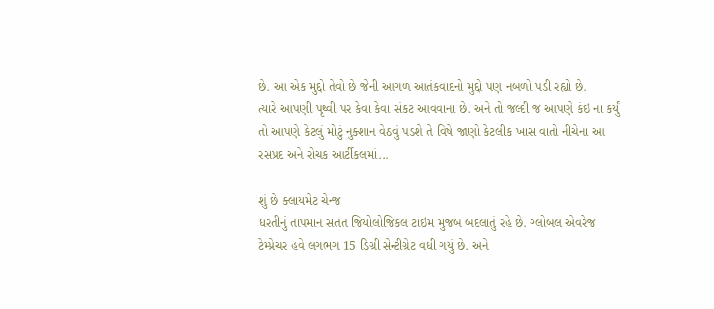છે. આ એક મુદ્દો તેવો છે જેની આગળ આતંકવાદનો મુદ્દો પણ નબળો પડી રહ્યો છે.
ત્યારે આપણી પૃથ્વી પર કેવા કેવા સંકટ આવવાના છે. અને તો જલ્દી જ આપણે કંઇ ના કર્યું તો આપણે કેટલું મોટું નુક્શાન વેઠવું પડશે તે વિષે જાણો કેટલીક ખાસ વાતો નીચેના આ રસપ્રદ અને રોચક આર્ટીકલમાં...

શું છે ક્લાયમેટ ચેન્જ
ધરતીનું તાપમાન સતત જિયોલોજિકલ ટાઇમ મુજબ બદલાતું રહે છે. ગ્લોબલ એવરેજ ટેમ્પ્રેચર હવે લગભગ 15 ડિગ્રી સેન્ટીગ્રેટ વધી ગયું છે. અને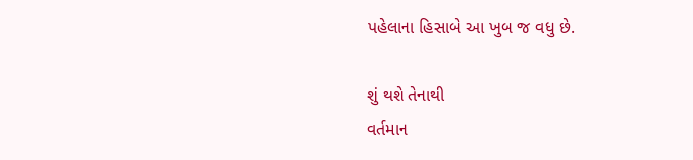પહેલાના હિસાબે આ ખુબ જ વધુ છે.

શું થશે તેનાથી
વર્તમાન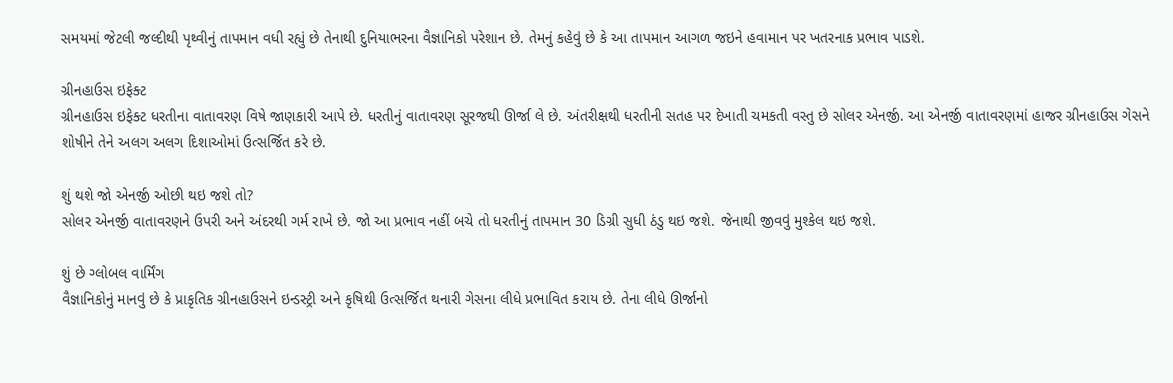સમયમાં જેટલી જલ્દીથી પૃથ્વીનું તાપમાન વધી રહ્યું છે તેનાથી દુનિયાભરના વૈજ્ઞાનિકો પરેશાન છે. તેમનું કહેવું છે કે આ તાપમાન આગળ જઇને હવામાન પર ખતરનાક પ્રભાવ પાડશે.

ગ્રીનહાઉસ ઇફેક્ટ
ગ્રીનહાઉસ ઇફેક્ટ ધરતીના વાતાવરણ વિષે જાણકારી આપે છે. ધરતીનું વાતાવરણ સૂરજથી ઊર્જા લે છે. અંતરીક્ષથી ધરતીની સતહ પર દેખાતી ચમકતી વસ્તુ છે સોલર એનર્જી. આ એનર્જી વાતાવરણમાં હાજર ગ્રીનહાઉસ ગેસને શોષીને તેને અલગ અલગ દિશાઓમાં ઉત્સર્જિત કરે છે.

શું થશે જો એનર્જી ઓછી થઇ જશે તો?
સોલર એનર્જી વાતાવરણને ઉપરી અને અંદરથી ગર્મ રાખે છે. જો આ પ્રભાવ નહીં બચે તો ધરતીનું તાપમાન 30 ડિગ્રી સુધી ઠંડુ થઇ જશે. જેનાથી જીવવું મુશ્કેલ થઇ જશે.

શું છે ગ્લોબલ વાર્મિંગ
વૈજ્ઞાનિકોનું માનવું છે કે પ્રાકૃતિક ગ્રીનહાઉસને ઇન્ડસ્ટ્રી અને કૃષિથી ઉત્સર્જિત થનારી ગેસના લીધે પ્રભાવિત કરાય છે. તેના લીધે ઊર્જાનો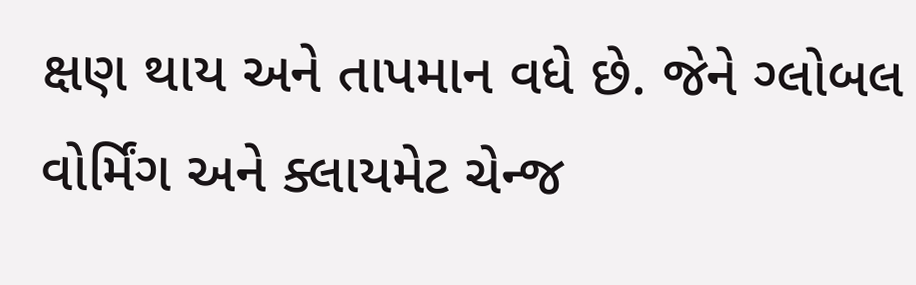ક્ષણ થાય અને તાપમાન વધે છે. જેને ગ્લોબલ વોર્મિંગ અને ક્લાયમેટ ચેન્જ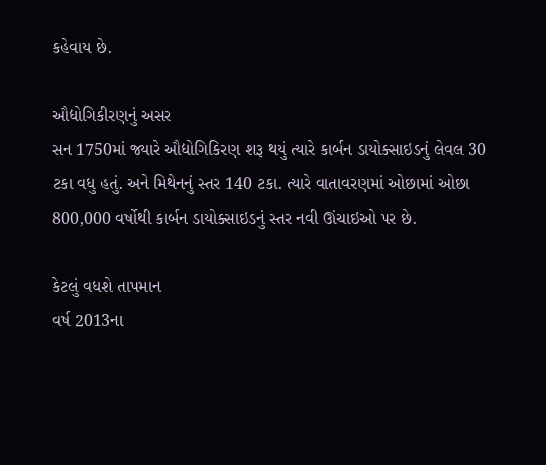કહેવાય છે.

ઔદ્યોગિકીરણનું અસર
સન 1750માં જ્યારે ઔદ્યોગિકિરણ શરૂ થયું ત્યારે કાર્બન ડાયોક્સાઇડનું લેવલ 30 ટકા વધુ હતું. અને મિથેનનું સ્તર 140 ટકા. ત્યારે વાતાવરણમાં ઓછામાં ઓછા 800,000 વર્ષોથી કાર્બન ડાયોક્સાઇડનું સ્તર નવી ઊંચાઇઓ પર છે.

કેટલું વધશે તાપમાન
વર્ષ 2013ના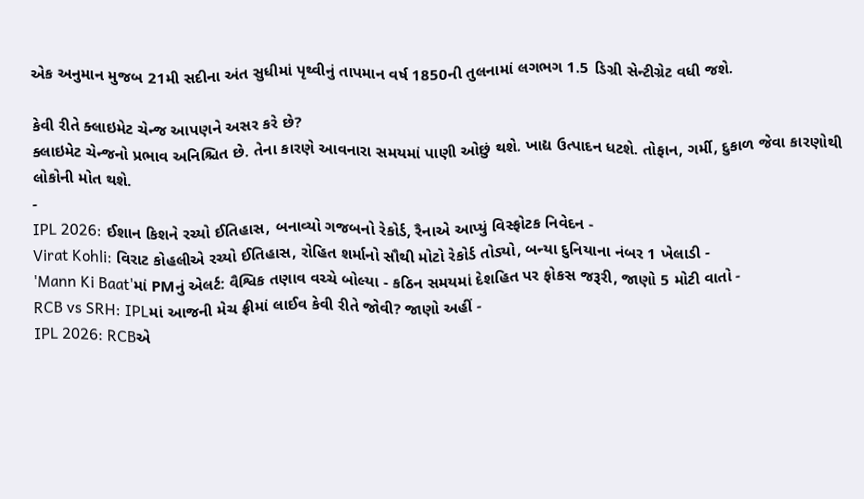એક અનુમાન મુજબ 21મી સદીના અંત સુધીમાં પૃથ્વીનું તાપમાન વર્ષ 1850ની તુલનામાં લગભગ 1.5 ડિગ્રી સેન્ટીગ્રેટ વધી જશે.

કેવી રીતે ક્લાઇમેટ ચેન્જ આપણને અસર કરે છે?
ક્લાઇમેટ ચેન્જનો પ્રભાવ અનિશ્ચિત છે. તેના કારણે આવનારા સમયમાં પાણી ઓછું થશે. ખાદ્ય ઉત્પાદન ધટશે. તોફાન, ગર્મી, દુકાળ જેવા કારણોથી લોકોની મોત થશે.
-
IPL 2026: ઈશાન કિશને રચ્યો ઈતિહાસ, બનાવ્યો ગજબનો રેકોર્ડ, રૈનાએ આપ્યું વિસ્ફોટક નિવેદન -
Virat Kohli: વિરાટ કોહલીએ રચ્યો ઈતિહાસ, રોહિત શર્માનો સૌથી મોટો રેકોર્ડ તોડ્યો, બન્યા દુનિયાના નંબર 1 ખેલાડી -
'Mann Ki Baat'માં PMનું એલર્ટ: વૈશ્વિક તણાવ વચ્ચે બોલ્યા - કઠિન સમયમાં દેશહિત પર ફોકસ જરૂરી, જાણો 5 મોટી વાતો -
RCB vs SRH: IPLમાં આજની મેચ ફ્રીમાં લાઈવ કેવી રીતે જોવી? જાણો અહીં -
IPL 2026: RCBએ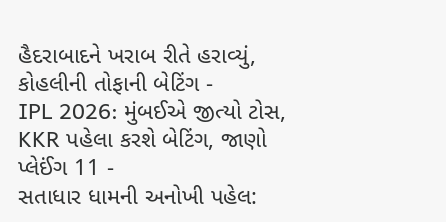હૈદરાબાદને ખરાબ રીતે હરાવ્યું, કોહલીની તોફાની બેટિંગ -
IPL 2026: મુંબઈએ જીત્યો ટોસ, KKR પહેલા કરશે બેટિંગ, જાણો પ્લેઈંગ 11 -
સતાધાર ધામની અનોખી પહેલ: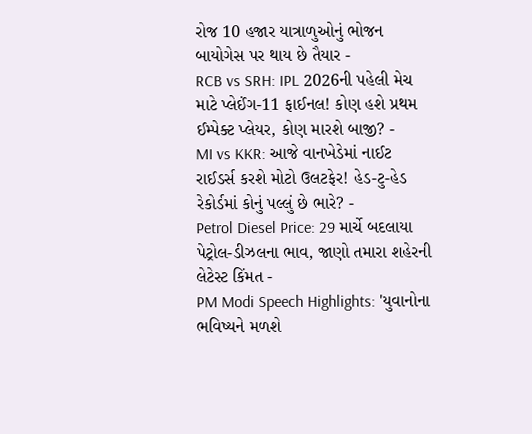રોજ 10 હજાર યાત્રાળુઓનું ભોજન બાયોગેસ પર થાય છે તૈયાર -
RCB vs SRH: IPL 2026ની પહેલી મેચ માટે પ્લેઈંગ-11 ફાઈનલ! કોણ હશે પ્રથમ ઈમ્પેક્ટ પ્લેયર, કોણ મારશે બાજી? -
MI vs KKR: આજે વાનખેડેમાં નાઈટ રાઈડર્સ કરશે મોટો ઉલટફેર! હેડ-ટુ-હેડ રેકોર્ડમાં કોનું પલ્લું છે ભારે? -
Petrol Diesel Price: 29 માર્ચે બદલાયા પેટ્રોલ-ડીઝલના ભાવ, જાણો તમારા શહેરની લેટેસ્ટ કિંમત -
PM Modi Speech Highlights: 'યુવાનોના ભવિષ્યને મળશે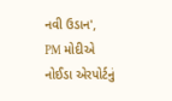નવી ઉડાન', PM મોદીએ નોઈડા એરપોર્ટનું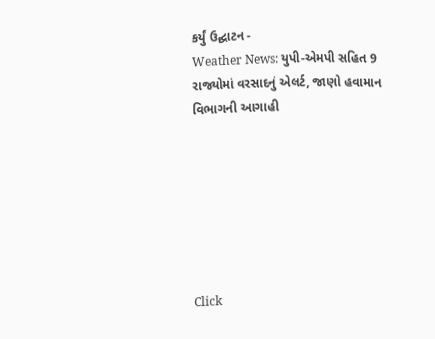કર્યું ઉદ્ઘાટન -
Weather News: યુપી-એમપી સહિત 9 રાજ્યોમાં વરસાદનું એલર્ટ, જાણો હવામાન વિભાગની આગાહી







Click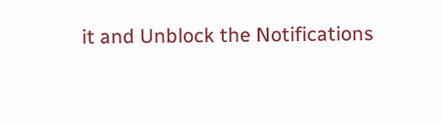it and Unblock the Notifications